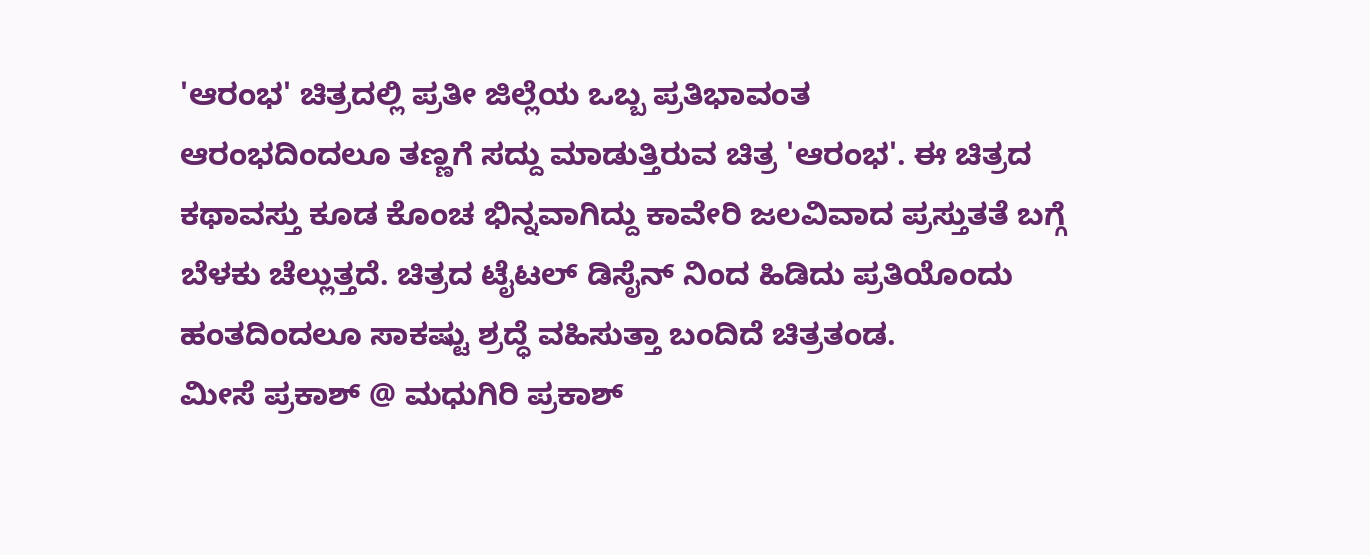'ಆರಂಭ' ಚಿತ್ರದಲ್ಲಿ ಪ್ರತೀ ಜಿಲ್ಲೆಯ ಒಬ್ಬ ಪ್ರತಿಭಾವಂತ
ಆರಂಭದಿಂದಲೂ ತಣ್ಣಗೆ ಸದ್ದು ಮಾಡುತ್ತಿರುವ ಚಿತ್ರ 'ಆರಂಭ'. ಈ ಚಿತ್ರದ ಕಥಾವಸ್ತು ಕೂಡ ಕೊಂಚ ಭಿನ್ನವಾಗಿದ್ದು ಕಾವೇರಿ ಜಲವಿವಾದ ಪ್ರಸ್ತುತತೆ ಬಗ್ಗೆ ಬೆಳಕು ಚೆಲ್ಲುತ್ತದೆ. ಚಿತ್ರದ ಟೈಟಲ್ ಡಿಸೈನ್ ನಿಂದ ಹಿಡಿದು ಪ್ರತಿಯೊಂದು ಹಂತದಿಂದಲೂ ಸಾಕಷ್ಟು ಶ್ರದ್ಧೆ ವಹಿಸುತ್ತಾ ಬಂದಿದೆ ಚಿತ್ರತಂಡ.
ಮೀಸೆ ಪ್ರಕಾಶ್ @ ಮಧುಗಿರಿ ಪ್ರಕಾಶ್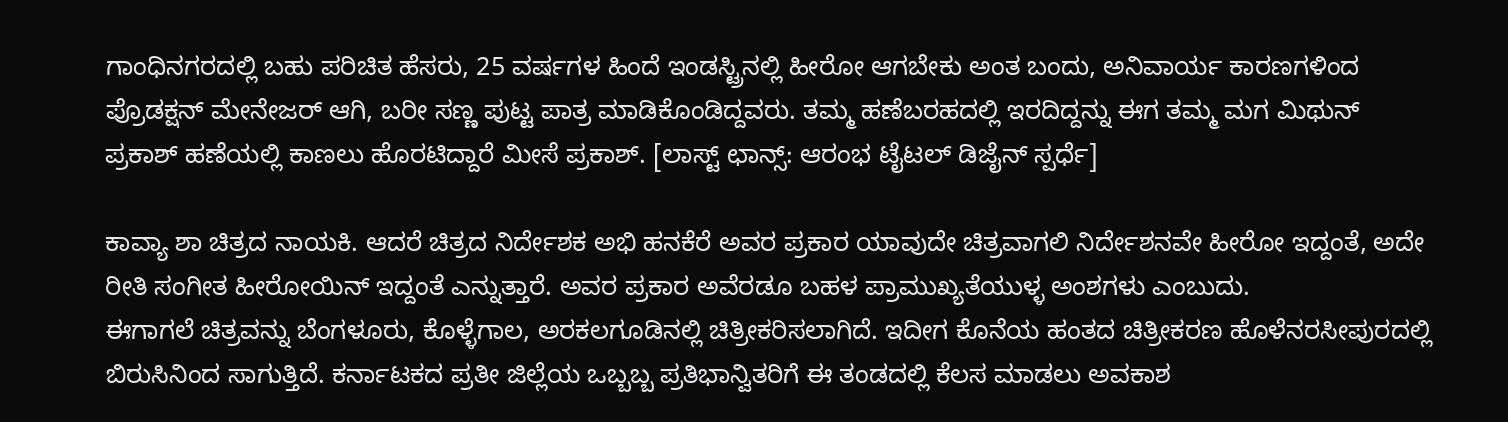ಗಾಂಧಿನಗರದಲ್ಲಿ ಬಹು ಪರಿಚಿತ ಹೆಸರು, 25 ವರ್ಷಗಳ ಹಿಂದೆ ಇಂಡಸ್ಟ್ರಿನಲ್ಲಿ ಹೀರೋ ಆಗಬೇಕು ಅಂತ ಬಂದು, ಅನಿವಾರ್ಯ ಕಾರಣಗಳಿಂದ ಪ್ರೊಡಕ್ಷನ್ ಮೇನೇಜರ್ ಆಗಿ, ಬರೀ ಸಣ್ಣ ಪುಟ್ಟ ಪಾತ್ರ ಮಾಡಿಕೊಂಡಿದ್ದವರು. ತಮ್ಮ ಹಣೆಬರಹದಲ್ಲಿ ಇರದಿದ್ದನ್ನು ಈಗ ತಮ್ಮ ಮಗ ಮಿಥುನ್ ಪ್ರಕಾಶ್ ಹಣೆಯಲ್ಲಿ ಕಾಣಲು ಹೊರಟಿದ್ದಾರೆ ಮೀಸೆ ಪ್ರಕಾಶ್. [ಲಾಸ್ಟ್ ಛಾನ್ಸ್: ಆರಂಭ ಟೈಟಲ್ ಡಿಜೈನ್ ಸ್ಪರ್ಧೆ]

ಕಾವ್ಯಾ ಶಾ ಚಿತ್ರದ ನಾಯಕಿ. ಆದರೆ ಚಿತ್ರದ ನಿರ್ದೇಶಕ ಅಭಿ ಹನಕೆರೆ ಅವರ ಪ್ರಕಾರ ಯಾವುದೇ ಚಿತ್ರವಾಗಲಿ ನಿರ್ದೇಶನವೇ ಹೀರೋ ಇದ್ದಂತೆ, ಅದೇ ರೀತಿ ಸಂಗೀತ ಹೀರೋಯಿನ್ ಇದ್ದಂತೆ ಎನ್ನುತ್ತಾರೆ. ಅವರ ಪ್ರಕಾರ ಅವೆರಡೂ ಬಹಳ ಪ್ರಾಮುಖ್ಯತೆಯುಳ್ಳ ಅಂಶಗಳು ಎಂಬುದು.
ಈಗಾಗಲೆ ಚಿತ್ರವನ್ನು ಬೆಂಗಳೂರು, ಕೊಳ್ಳೆಗಾಲ, ಅರಕಲಗೂಡಿನಲ್ಲಿ ಚಿತ್ರೀಕರಿಸಲಾಗಿದೆ. ಇದೀಗ ಕೊನೆಯ ಹಂತದ ಚಿತ್ರೀಕರಣ ಹೊಳೆನರಸೀಪುರದಲ್ಲಿ ಬಿರುಸಿನಿಂದ ಸಾಗುತ್ತಿದೆ. ಕರ್ನಾಟಕದ ಪ್ರತೀ ಜಿಲ್ಲೆಯ ಒಬ್ಬಬ್ಬ ಪ್ರತಿಭಾನ್ವಿತರಿಗೆ ಈ ತಂಡದಲ್ಲಿ ಕೆಲಸ ಮಾಡಲು ಅವಕಾಶ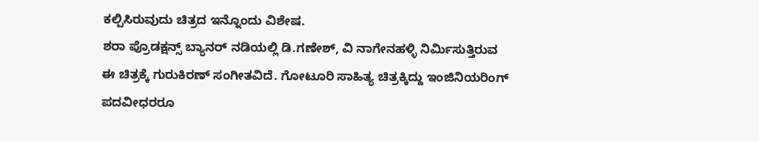ಕಲ್ಪಿಸಿರುವುದು ಚಿತ್ರದ ಇನ್ನೊಂದು ವಿಶೇಷ.
ಶರಾ ಪ್ರೊಡಕ್ಷನ್ಸ್ ಬ್ಯಾನರ್ ನಡಿಯಲ್ಲಿ ಡಿ.ಗಣೇಶ್, ವಿ ನಾಗೇನಹಳ್ಳಿ ನಿರ್ಮಿಸುತ್ತಿರುವ ಈ ಚಿತ್ರಕ್ಕೆ ಗುರುಕಿರಣ್ ಸಂಗೀತವಿದೆ. ಗೋಟೂರಿ ಸಾಹಿತ್ಯ ಚಿತ್ರಕ್ಕಿದ್ದು ಇಂಜಿನಿಯರಿಂಗ್ ಪದವೀಧರರೂ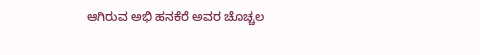ಆಗಿರುವ ಅಭಿ ಹನಕೆರೆ ಅವರ ಚೊಚ್ಚಲ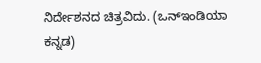ನಿರ್ದೇಶನದ ಚಿತ್ರವಿದು. (ಒನ್ಇಂಡಿಯಾ ಕನ್ನಡ)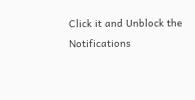Click it and Unblock the Notifications